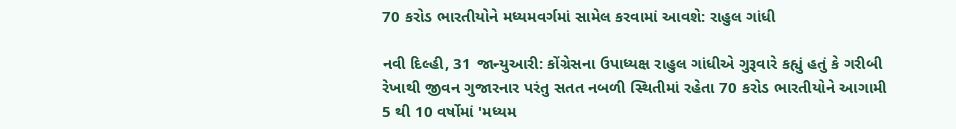70 કરોડ ભારતીયોને મધ્યમવર્ગમાં સામેલ કરવામાં આવશે: રાહુલ ગાંધી

નવી દિલ્હી, 31 જાન્યુઆરી: કોંગ્રેસના ઉપાધ્યક્ષ રાહુલ ગાંધીએ ગુરૂવારે કહ્યું હતું કે ગરીબી રેખાથી જીવન ગુજારનાર પરંતુ સતત નબળી સ્થિતીમાં રહેતા 70 કરોડ ભારતીયોને આગામી 5 થી 10 વર્ષોમાં 'મધ્યમ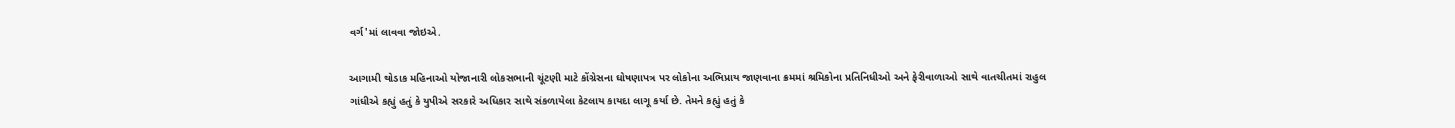વર્ગ'માં લાવવા જોઇએ.

આગામી થોડાક મહિનાઓ યોજાનારી લોકસભાની ચૂંટણી માટે કોંગ્રેસના ઘોષણાપત્ર પર લોકોના અભિપ્રાય જાણવાના ક્રમમાં શ્રમિકોના પ્રતિનિધીઓ અને ફેરીવાળાઓ સાથે વાતચીતમાં રાહુલ ગાંધીએ કહ્યું હતું કે યુપીએ સરકારે અધિકાર સાથે સંકળાયેલા કેટલાય કાયદા લાગૂ કર્યા છે. તેમને કહ્યું હતું કે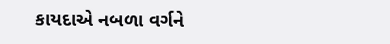કાયદાએ નબળા વર્ગને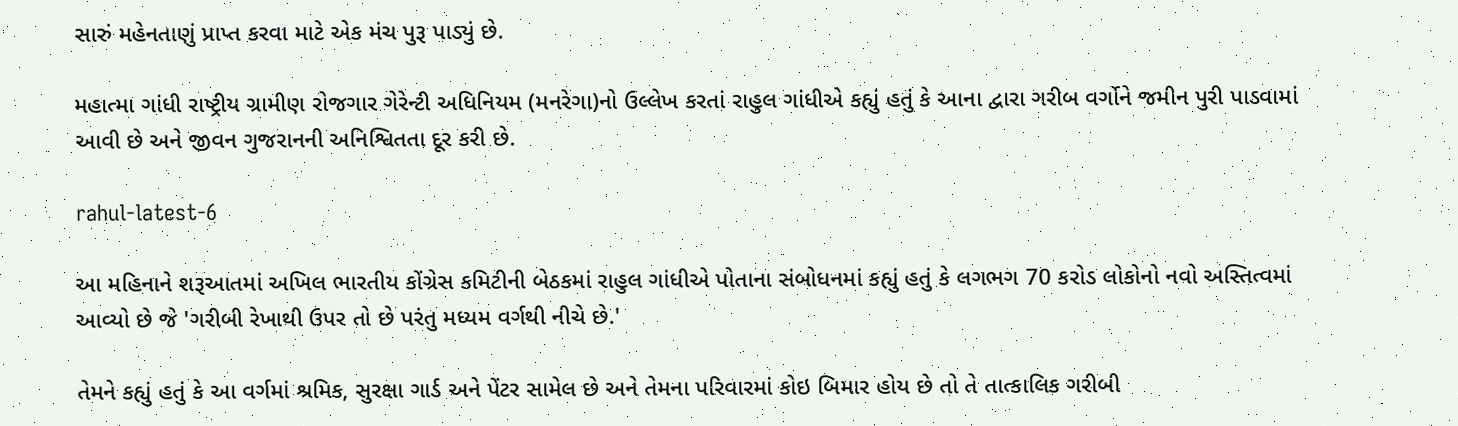સારું મહેનતાણું પ્રાપ્ત કરવા માટે એક મંચ પુરૂ પાડ્યું છે.

મહાત્મા ગાંધી રાષ્ટ્રીય ગ્રામીણ રોજગાર ગેરેન્ટી અધિનિયમ (મનરેગા)નો ઉલ્લેખ કરતાં રાહુલ ગાંધીએ કહ્યું હતું કે આના દ્વારા ગરીબ વર્ગોને જમીન પુરી પાડવામાં આવી છે અને જીવન ગુજરાનની અનિશ્વિતતા દૂર કરી છે.

rahul-latest-6

આ મહિનાને શરૂઆતમાં અખિલ ભારતીય કોંગ્રેસ કમિટીની બેઠકમાં રાહુલ ગાંધીએ પોતાના સંબોધનમાં કહ્યું હતું કે લગભગ 70 કરોડ લોકોનો નવો અસ્તિત્વમાં આવ્યો છે જે 'ગરીબી રેખાથી ઉપર તો છે પરંતુ મધ્યમ વર્ગથી નીચે છે.'

તેમને કહ્યું હતું કે આ વર્ગમાં શ્રમિક, સુરક્ષા ગાર્ડ અને પેંટર સામેલ છે અને તેમના પરિવારમાં કોઇ બિમાર હોય છે તો તે તાત્કાલિક ગરીબી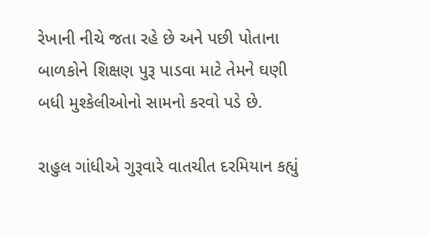રેખાની નીચે જતા રહે છે અને પછી પોતાના બાળકોને શિક્ષણ પુરૂ પાડવા માટે તેમને ઘણી બધી મુશ્કેલીઓનો સામનો કરવો પડે છે.

રાહુલ ગાંધીએ ગુરૂવારે વાતચીત દરમિયાન કહ્યું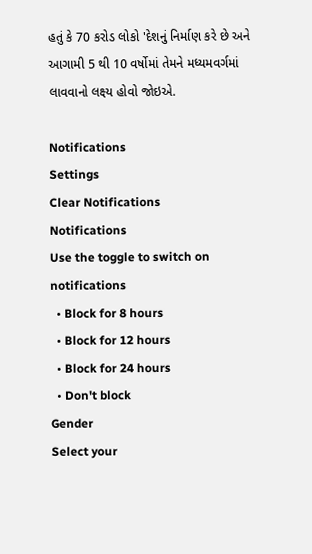હતું કે 70 કરોડ લોકો 'દેશનું નિર્માણ કરે છે અને આગામી 5 થી 10 વર્ષોમાં તેમને મધ્યમવર્ગમાં લાવવાનો લક્ષ્ય હોવો જોઇએ.

Notifications
Settings
Clear Notifications
Notifications
Use the toggle to switch on notifications
  • Block for 8 hours
  • Block for 12 hours
  • Block for 24 hours
  • Don't block
Gender
Select your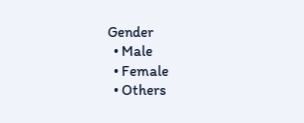Gender
  • Male
  • Female
  • Others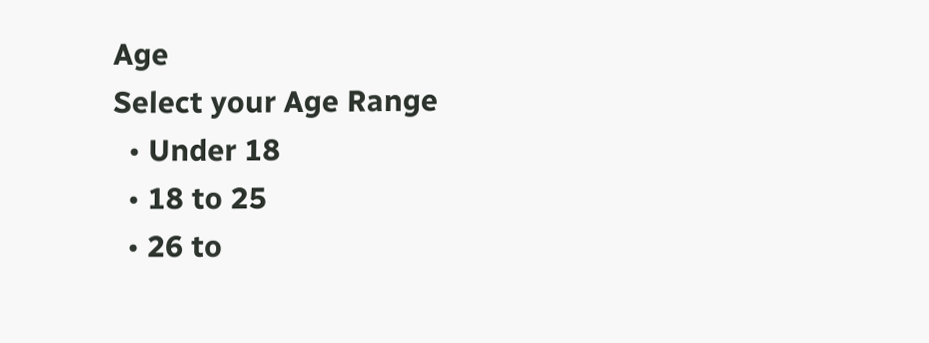Age
Select your Age Range
  • Under 18
  • 18 to 25
  • 26 to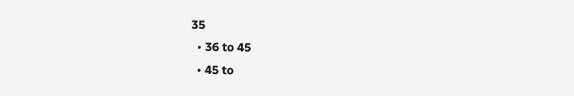35
  • 36 to 45
  • 45 to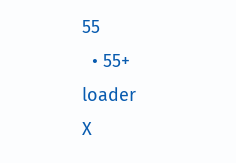55
  • 55+
loader
X